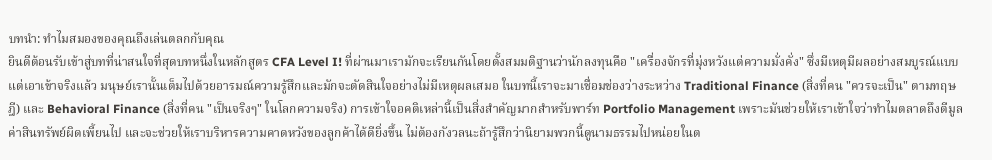บทนำ: ทำไมสมองของคุณถึงเล่นตลกกับคุณ
ยินดีต้อนรับเข้าสู่บทที่น่าสนใจที่สุดบทหนึ่งในหลักสูตร CFA Level I! ที่ผ่านมาเรามักจะเรียนกันโดยตั้งสมมติฐานว่านักลงทุนคือ "เครื่องจักรที่มุ่งหวังแต่ความมั่งคั่ง" ซึ่งมีเหตุมีผลอย่างสมบูรณ์แบบ แต่เอาเข้าจริงแล้ว มนุษย์เรานั้นเต็มไปด้วยอารมณ์ความรู้สึกและมักจะตัดสินใจอย่างไม่มีเหตุผลเสมอ ในบทนี้เราจะมาเชื่อมช่องว่างระหว่าง Traditional Finance (สิ่งที่คน "ควรจะเป็น" ตามทฤษฎี) และ Behavioral Finance (สิ่งที่คน "เป็นจริงๆ" ในโลกความจริง) การเข้าใจอคติเหล่านี้เป็นสิ่งสำคัญมากสำหรับพาร์ท Portfolio Management เพราะมันช่วยให้เราเข้าใจว่าทำไมตลาดถึงตีมูลค่าสินทรัพย์ผิดเพี้ยนไป และจะช่วยให้เราบริหารความคาดหวังของลูกค้าได้ดียิ่งขึ้น ไม่ต้องกังวลนะถ้ารู้สึกว่านิยามพวกนี้ดูนามธรรมไปหน่อยในต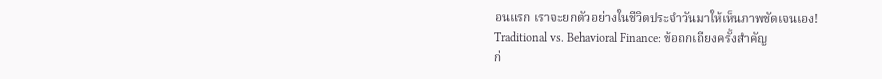อนแรก เราจะยกตัวอย่างในชีวิตประจำวันมาให้เห็นภาพชัดเจนเอง!
Traditional vs. Behavioral Finance: ข้อถกเถียงครั้งสำคัญ
ก่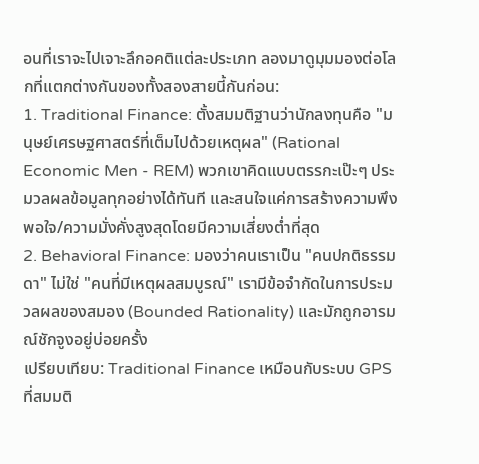อนที่เราจะไปเจาะลึกอคติแต่ละประเภท ลองมาดูมุมมองต่อโลกที่แตกต่างกันของทั้งสองสายนี้กันก่อน:
1. Traditional Finance: ตั้งสมมติฐานว่านักลงทุนคือ "มนุษย์เศรษฐศาสตร์ที่เต็มไปด้วยเหตุผล" (Rational Economic Men - REM) พวกเขาคิดแบบตรรกะเป๊ะๆ ประมวลผลข้อมูลทุกอย่างได้ทันที และสนใจแค่การสร้างความพึงพอใจ/ความมั่งคั่งสูงสุดโดยมีความเสี่ยงต่ำที่สุด
2. Behavioral Finance: มองว่าคนเราเป็น "คนปกติธรรมดา" ไม่ใช่ "คนที่มีเหตุผลสมบูรณ์" เรามีข้อจำกัดในการประมวลผลของสมอง (Bounded Rationality) และมักถูกอารมณ์ชักจูงอยู่บ่อยครั้ง
เปรียบเทียบ: Traditional Finance เหมือนกับระบบ GPS ที่สมมติ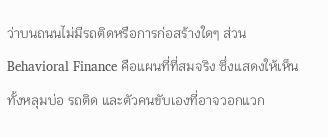ว่าบนถนนไม่มีรถติดหรือการก่อสร้างใดๆ ส่วน Behavioral Finance คือแผนที่ที่สมจริง ซึ่งแสดงให้เห็นทั้งหลุมบ่อ รถติด และตัวคนขับเองที่อาจวอกแวก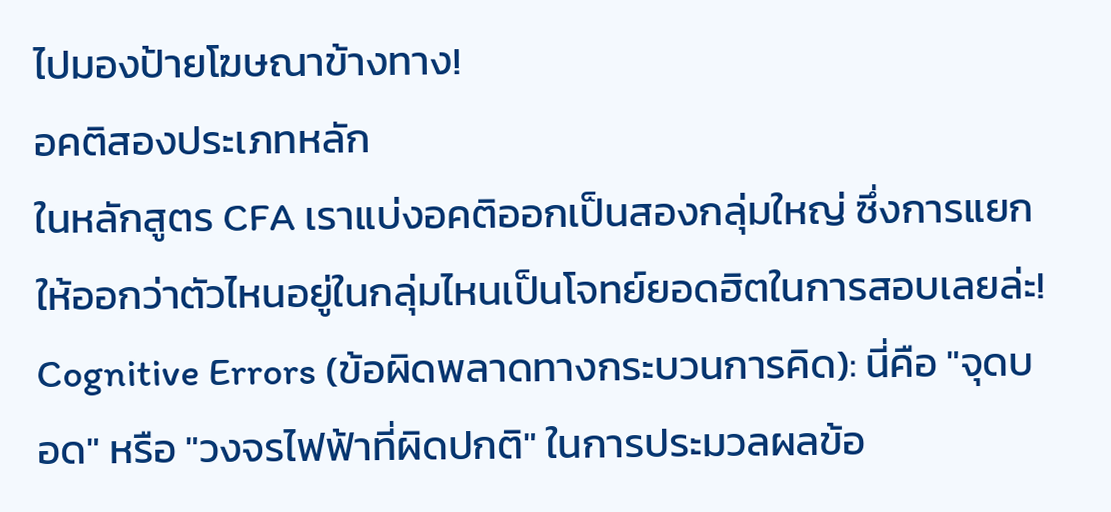ไปมองป้ายโฆษณาข้างทาง!
อคติสองประเภทหลัก
ในหลักสูตร CFA เราแบ่งอคติออกเป็นสองกลุ่มใหญ่ ซึ่งการแยกให้ออกว่าตัวไหนอยู่ในกลุ่มไหนเป็นโจทย์ยอดฮิตในการสอบเลยล่ะ!
Cognitive Errors (ข้อผิดพลาดทางกระบวนการคิด): นี่คือ "จุดบอด" หรือ "วงจรไฟฟ้าที่ผิดปกติ" ในการประมวลผลข้อ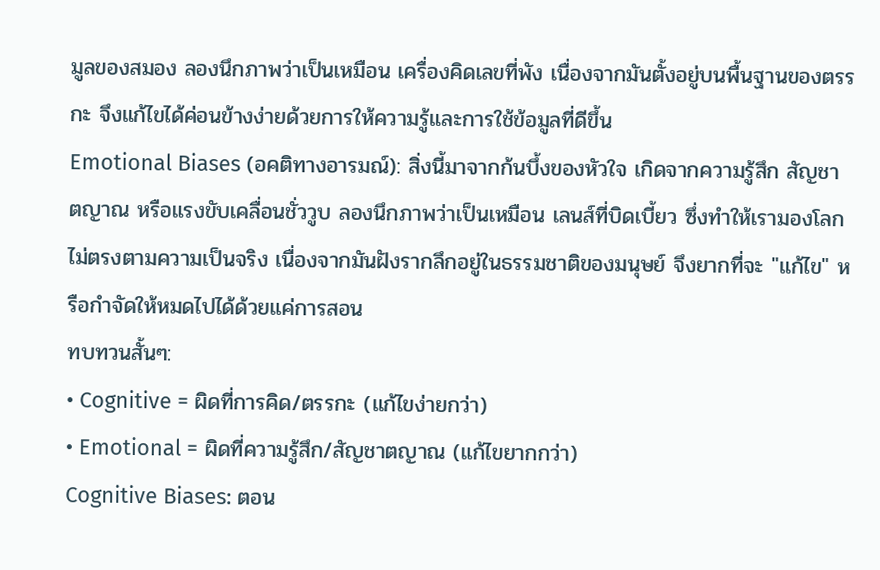มูลของสมอง ลองนึกภาพว่าเป็นเหมือน เครื่องคิดเลขที่พัง เนื่องจากมันตั้งอยู่บนพื้นฐานของตรรกะ จึงแก้ไขได้ค่อนข้างง่ายด้วยการให้ความรู้และการใช้ข้อมูลที่ดีขึ้น
Emotional Biases (อคติทางอารมณ์): สิ่งนี้มาจากก้นบึ้งของหัวใจ เกิดจากความรู้สึก สัญชาตญาณ หรือแรงขับเคลื่อนชั่ววูบ ลองนึกภาพว่าเป็นเหมือน เลนส์ที่บิดเบี้ยว ซึ่งทำให้เรามองโลกไม่ตรงตามความเป็นจริง เนื่องจากมันฝังรากลึกอยู่ในธรรมชาติของมนุษย์ จึงยากที่จะ "แก้ไข" หรือกำจัดให้หมดไปได้ด้วยแค่การสอน
ทบทวนสั้นๆ:
• Cognitive = ผิดที่การคิด/ตรรกะ (แก้ไขง่ายกว่า)
• Emotional = ผิดที่ความรู้สึก/สัญชาตญาณ (แก้ไขยากกว่า)
Cognitive Biases: ตอน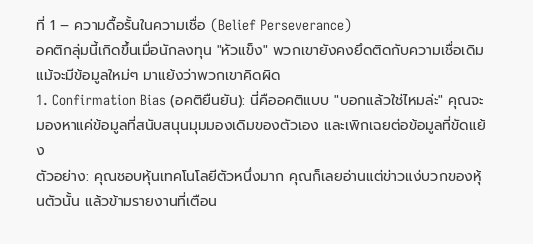ที่ 1 – ความดื้อรั้นในความเชื่อ (Belief Perseverance)
อคติกลุ่มนี้เกิดขึ้นเมื่อนักลงทุน "หัวแข็ง" พวกเขายังคงยึดติดกับความเชื่อเดิม แม้จะมีข้อมูลใหม่ๆ มาแย้งว่าพวกเขาคิดผิด
1. Confirmation Bias (อคติยืนยัน): นี่คืออคติแบบ "บอกแล้วใช่ไหมล่ะ" คุณจะมองหาแค่ข้อมูลที่สนับสนุนมุมมองเดิมของตัวเอง และเพิกเฉยต่อข้อมูลที่ขัดแย้ง
ตัวอย่าง: คุณชอบหุ้นเทคโนโลยีตัวหนึ่งมาก คุณก็เลยอ่านแต่ข่าวแง่บวกของหุ้นตัวนั้น แล้วข้ามรายงานที่เตือน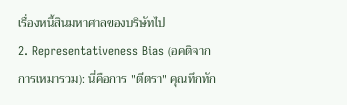เรื่องหนี้สินมหาศาลของบริษัทไป
2. Representativeness Bias (อคติจากการเหมารวม): นี่คือการ "ตีตรา" คุณทึกทัก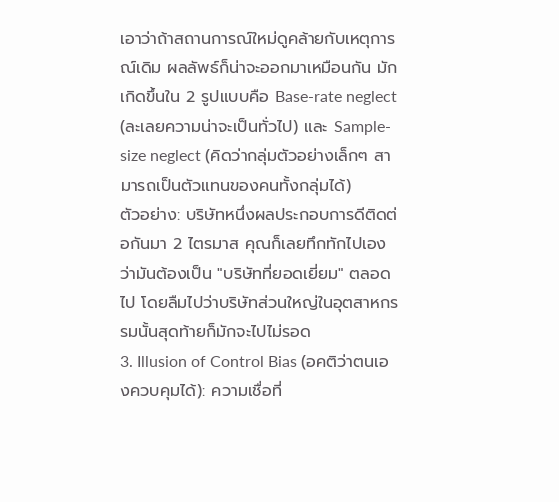เอาว่าถ้าสถานการณ์ใหม่ดูคล้ายกับเหตุการณ์เดิม ผลลัพธ์ก็น่าจะออกมาเหมือนกัน มักเกิดขึ้นใน 2 รูปแบบคือ Base-rate neglect (ละเลยความน่าจะเป็นทั่วไป) และ Sample-size neglect (คิดว่ากลุ่มตัวอย่างเล็กๆ สามารถเป็นตัวแทนของคนทั้งกลุ่มได้)
ตัวอย่าง: บริษัทหนึ่งผลประกอบการดีติดต่อกันมา 2 ไตรมาส คุณก็เลยทึกทักไปเองว่ามันต้องเป็น "บริษัทที่ยอดเยี่ยม" ตลอดไป โดยลืมไปว่าบริษัทส่วนใหญ่ในอุตสาหกรรมนั้นสุดท้ายก็มักจะไปไม่รอด
3. Illusion of Control Bias (อคติว่าตนเองควบคุมได้): ความเชื่อที่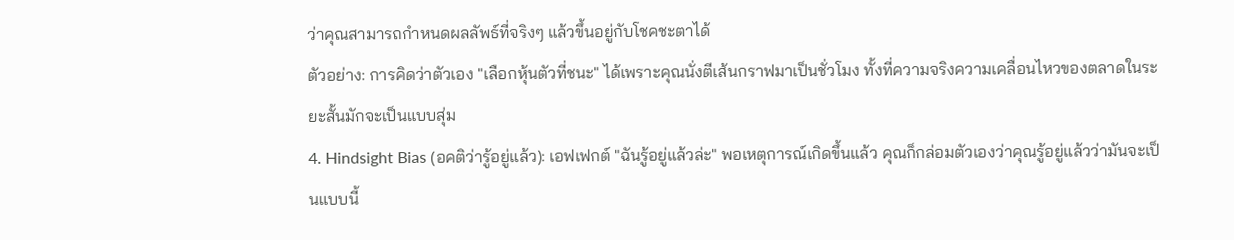ว่าคุณสามารถกำหนดผลลัพธ์ที่จริงๆ แล้วขึ้นอยู่กับโชคชะตาได้
ตัวอย่าง: การคิดว่าตัวเอง "เลือกหุ้นตัวที่ชนะ" ได้เพราะคุณนั่งตีเส้นกราฟมาเป็นชั่วโมง ทั้งที่ความจริงความเคลื่อนไหวของตลาดในระยะสั้นมักจะเป็นแบบสุ่ม
4. Hindsight Bias (อคติว่ารู้อยู่แล้ว): เอฟเฟกต์ "ฉันรู้อยู่แล้วล่ะ" พอเหตุการณ์เกิดขึ้นแล้ว คุณก็กล่อมตัวเองว่าคุณรู้อยู่แล้วว่ามันจะเป็นแบบนี้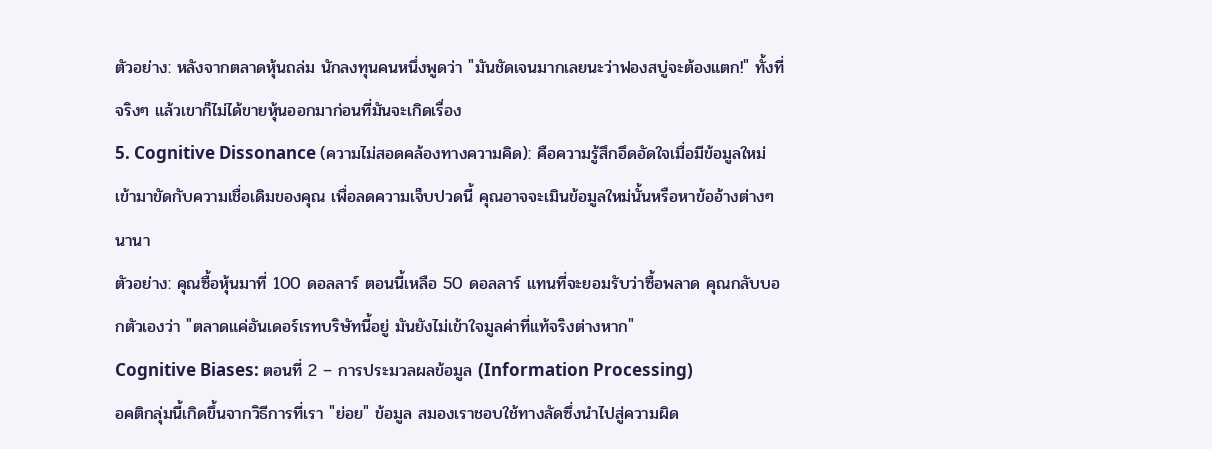ตัวอย่าง: หลังจากตลาดหุ้นถล่ม นักลงทุนคนหนึ่งพูดว่า "มันชัดเจนมากเลยนะว่าฟองสบู่จะต้องแตก!" ทั้งที่จริงๆ แล้วเขาก็ไม่ได้ขายหุ้นออกมาก่อนที่มันจะเกิดเรื่อง
5. Cognitive Dissonance (ความไม่สอดคล้องทางความคิด): คือความรู้สึกอึดอัดใจเมื่อมีข้อมูลใหม่เข้ามาขัดกับความเชื่อเดิมของคุณ เพื่อลดความเจ็บปวดนี้ คุณอาจจะเมินข้อมูลใหม่นั้นหรือหาข้ออ้างต่างๆ นานา
ตัวอย่าง: คุณซื้อหุ้นมาที่ 100 ดอลลาร์ ตอนนี้เหลือ 50 ดอลลาร์ แทนที่จะยอมรับว่าซื้อพลาด คุณกลับบอกตัวเองว่า "ตลาดแค่อันเดอร์เรทบริษัทนี้อยู่ มันยังไม่เข้าใจมูลค่าที่แท้จริงต่างหาก"
Cognitive Biases: ตอนที่ 2 – การประมวลผลข้อมูล (Information Processing)
อคติกลุ่มนี้เกิดขึ้นจากวิธีการที่เรา "ย่อย" ข้อมูล สมองเราชอบใช้ทางลัดซึ่งนำไปสู่ความผิด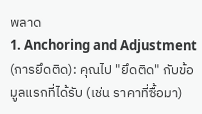พลาด
1. Anchoring and Adjustment (การยึดติด): คุณไป "ยึดติด" กับข้อมูลแรกที่ได้รับ (เช่น ราคาที่ซื้อมา)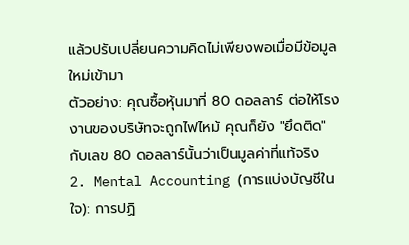แล้วปรับเปลี่ยนความคิดไม่เพียงพอเมื่อมีข้อมูลใหม่เข้ามา
ตัวอย่าง: คุณซื้อหุ้นมาที่ 80 ดอลลาร์ ต่อให้โรงงานของบริษัทจะถูกไฟไหม้ คุณก็ยัง "ยึดติด" กับเลข 80 ดอลลาร์นั้นว่าเป็นมูลค่าที่แท้จริง
2. Mental Accounting (การแบ่งบัญชีในใจ): การปฏิ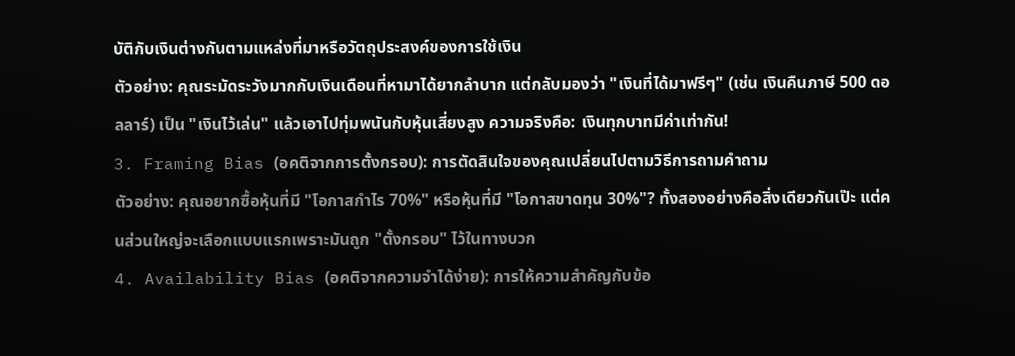บัติกับเงินต่างกันตามแหล่งที่มาหรือวัตถุประสงค์ของการใช้เงิน
ตัวอย่าง: คุณระมัดระวังมากกับเงินเดือนที่หามาได้ยากลำบาก แต่กลับมองว่า "เงินที่ได้มาฟรีๆ" (เช่น เงินคืนภาษี 500 ดอลลาร์) เป็น "เงินไว้เล่น" แล้วเอาไปทุ่มพนันกับหุ้นเสี่ยงสูง ความจริงคือ: เงินทุกบาทมีค่าเท่ากัน!
3. Framing Bias (อคติจากการตั้งกรอบ): การตัดสินใจของคุณเปลี่ยนไปตามวิธีการถามคำถาม
ตัวอย่าง: คุณอยากซื้อหุ้นที่มี "โอกาสกำไร 70%" หรือหุ้นที่มี "โอกาสขาดทุน 30%"? ทั้งสองอย่างคือสิ่งเดียวกันเป๊ะ แต่คนส่วนใหญ่จะเลือกแบบแรกเพราะมันถูก "ตั้งกรอบ" ไว้ในทางบวก
4. Availability Bias (อคติจากความจำได้ง่าย): การให้ความสำคัญกับข้อ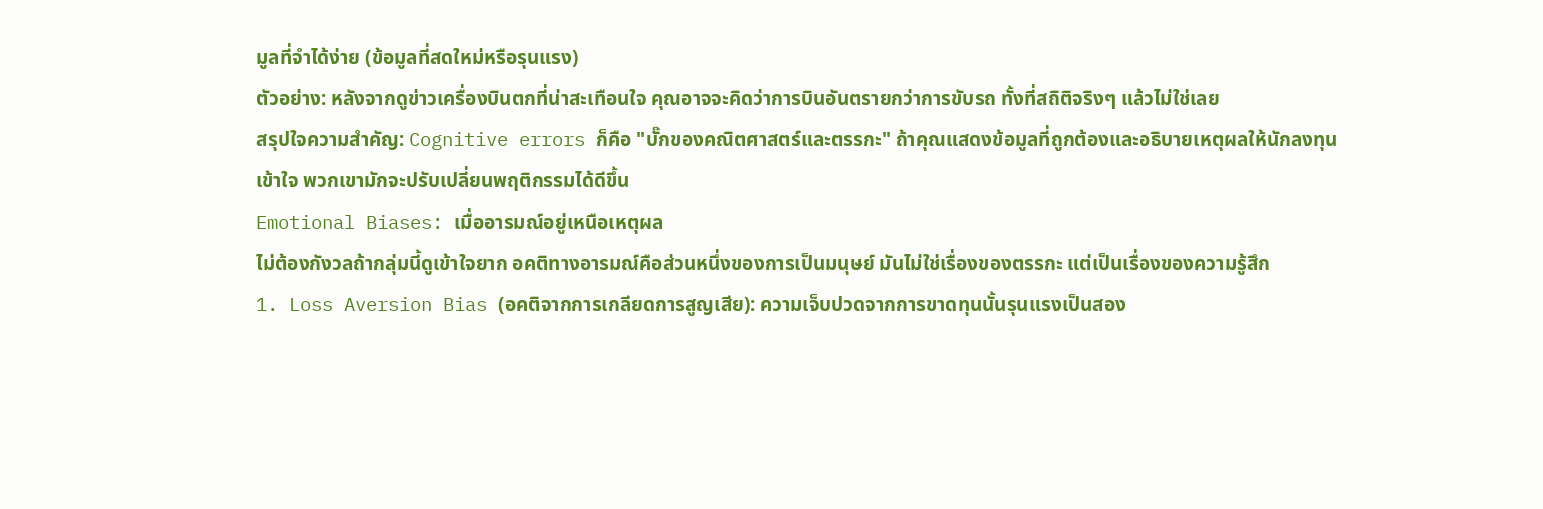มูลที่จำได้ง่าย (ข้อมูลที่สดใหม่หรือรุนแรง)
ตัวอย่าง: หลังจากดูข่าวเครื่องบินตกที่น่าสะเทือนใจ คุณอาจจะคิดว่าการบินอันตรายกว่าการขับรถ ทั้งที่สถิติจริงๆ แล้วไม่ใช่เลย
สรุปใจความสำคัญ: Cognitive errors ก็คือ "บั๊กของคณิตศาสตร์และตรรกะ" ถ้าคุณแสดงข้อมูลที่ถูกต้องและอธิบายเหตุผลให้นักลงทุนเข้าใจ พวกเขามักจะปรับเปลี่ยนพฤติกรรมได้ดีขึ้น
Emotional Biases: เมื่ออารมณ์อยู่เหนือเหตุผล
ไม่ต้องกังวลถ้ากลุ่มนี้ดูเข้าใจยาก อคติทางอารมณ์คือส่วนหนึ่งของการเป็นมนุษย์ มันไม่ใช่เรื่องของตรรกะ แต่เป็นเรื่องของความรู้สึก
1. Loss Aversion Bias (อคติจากการเกลียดการสูญเสีย): ความเจ็บปวดจากการขาดทุนนั้นรุนแรงเป็นสอง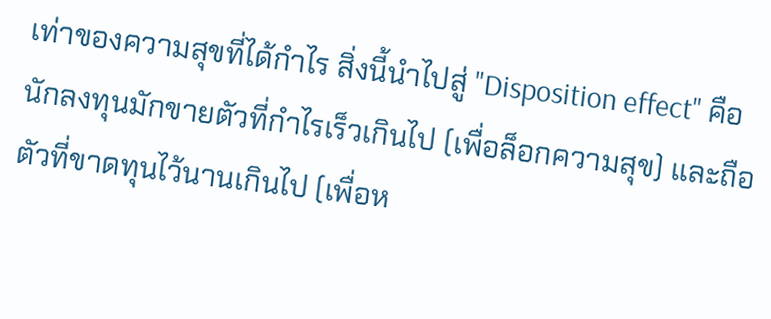เท่าของความสุขที่ได้กำไร สิ่งนี้นำไปสู่ "Disposition effect" คือนักลงทุนมักขายตัวที่กำไรเร็วเกินไป (เพื่อล็อกความสุข) และถือตัวที่ขาดทุนไว้นานเกินไป (เพื่อห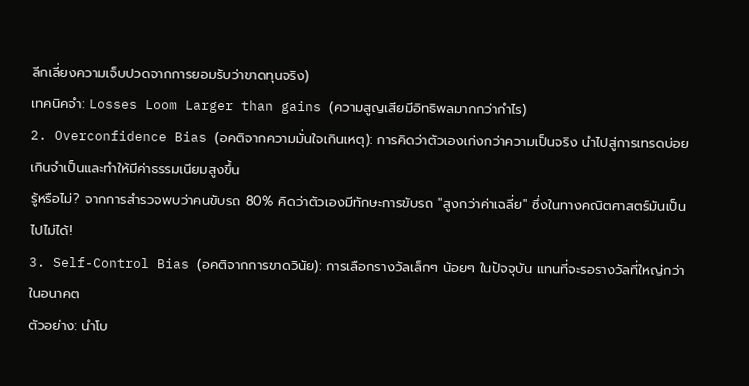ลีกเลี่ยงความเจ็บปวดจากการยอมรับว่าขาดทุนจริง)
เทคนิคจำ: Losses Loom Larger than gains (ความสูญเสียมีอิทธิพลมากกว่ากำไร)
2. Overconfidence Bias (อคติจากความมั่นใจเกินเหตุ): การคิดว่าตัวเองเก่งกว่าความเป็นจริง นำไปสู่การเทรดบ่อยเกินจำเป็นและทำให้มีค่าธรรมเนียมสูงขึ้น
รู้หรือไม่? จากการสำรวจพบว่าคนขับรถ 80% คิดว่าตัวเองมีทักษะการขับรถ "สูงกว่าค่าเฉลี่ย" ซึ่งในทางคณิตศาสตร์มันเป็นไปไม่ได้!
3. Self-Control Bias (อคติจากการขาดวินัย): การเลือกรางวัลเล็กๆ น้อยๆ ในปัจจุบัน แทนที่จะรอรางวัลที่ใหญ่กว่าในอนาคต
ตัวอย่าง: นำโบ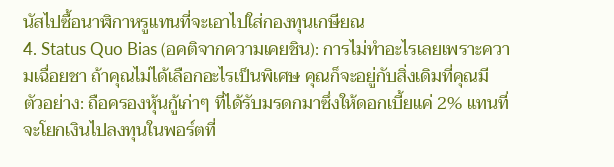นัสไปซื้อนาฬิกาหรูแทนที่จะเอาไปใส่กองทุนเกษียณ
4. Status Quo Bias (อคติจากความเคยชิน): การไม่ทำอะไรเลยเพราะความเฉื่อยชา ถ้าคุณไม่ได้เลือกอะไรเป็นพิเศษ คุณก็จะอยู่กับสิ่งเดิมที่คุณมี
ตัวอย่าง: ถือครองหุ้นกู้เก่าๆ ที่ได้รับมรดกมาซึ่งให้ดอกเบี้ยแค่ 2% แทนที่จะโยกเงินไปลงทุนในพอร์ตที่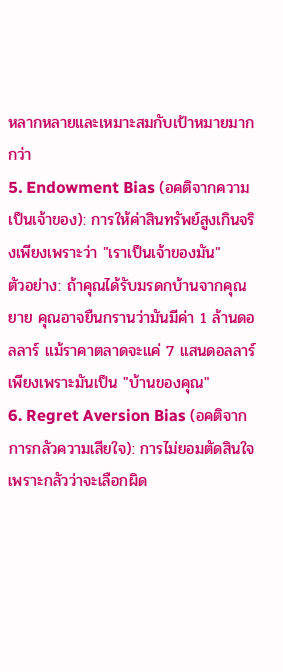หลากหลายและเหมาะสมกับเป้าหมายมากกว่า
5. Endowment Bias (อคติจากความเป็นเจ้าของ): การให้ค่าสินทรัพย์สูงเกินจริงเพียงเพราะว่า "เราเป็นเจ้าของมัน"
ตัวอย่าง: ถ้าคุณได้รับมรดกบ้านจากคุณยาย คุณอาจยืนกรานว่ามันมีค่า 1 ล้านดอลลาร์ แม้ราคาตลาดจะแค่ 7 แสนดอลลาร์ เพียงเพราะมันเป็น "บ้านของคุณ"
6. Regret Aversion Bias (อคติจากการกลัวความเสียใจ): การไม่ยอมตัดสินใจเพราะกลัวว่าจะเลือกผิด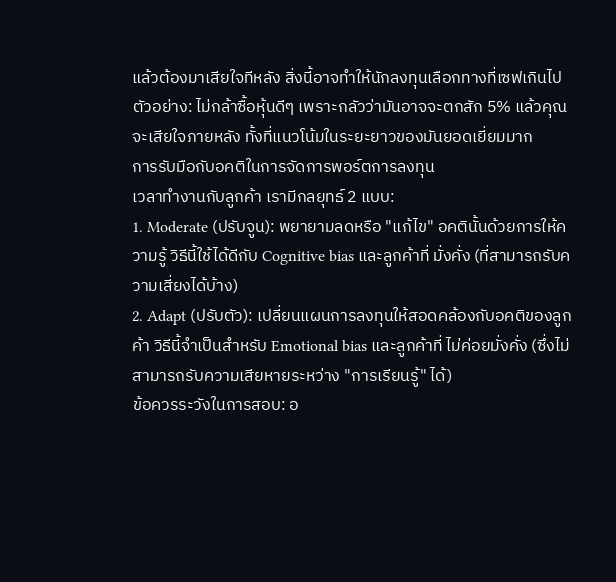แล้วต้องมาเสียใจทีหลัง สิ่งนี้อาจทำให้นักลงทุนเลือกทางที่เซฟเกินไป
ตัวอย่าง: ไม่กล้าซื้อหุ้นดีๆ เพราะกลัวว่ามันอาจจะตกสัก 5% แล้วคุณจะเสียใจภายหลัง ทั้งที่แนวโน้มในระยะยาวของมันยอดเยี่ยมมาก
การรับมือกับอคติในการจัดการพอร์ตการลงทุน
เวลาทำงานกับลูกค้า เรามีกลยุทธ์ 2 แบบ:
1. Moderate (ปรับจูน): พยายามลดหรือ "แก้ไข" อคตินั้นด้วยการให้ความรู้ วิธีนี้ใช้ได้ดีกับ Cognitive bias และลูกค้าที่ มั่งคั่ง (ที่สามารถรับความเสี่ยงได้บ้าง)
2. Adapt (ปรับตัว): เปลี่ยนแผนการลงทุนให้สอดคล้องกับอคติของลูกค้า วิธีนี้จำเป็นสำหรับ Emotional bias และลูกค้าที่ ไม่ค่อยมั่งคั่ง (ซึ่งไม่สามารถรับความเสียหายระหว่าง "การเรียนรู้" ได้)
ข้อควรระวังในการสอบ: อ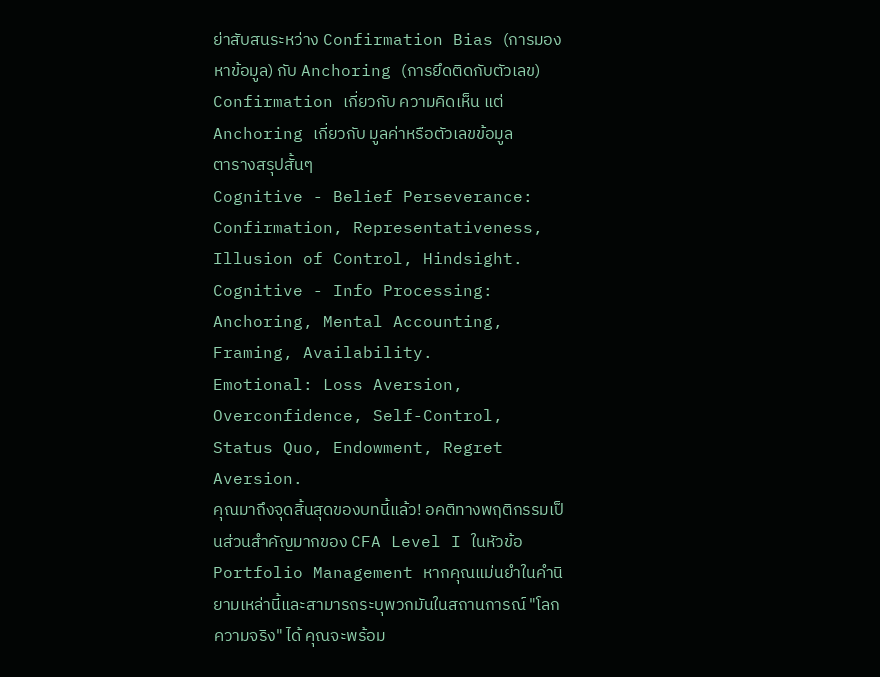ย่าสับสนระหว่าง Confirmation Bias (การมองหาข้อมูล) กับ Anchoring (การยึดติดกับตัวเลข) Confirmation เกี่ยวกับ ความคิดเห็น แต่ Anchoring เกี่ยวกับ มูลค่าหรือตัวเลขข้อมูล
ตารางสรุปสั้นๆ
Cognitive - Belief Perseverance: Confirmation, Representativeness, Illusion of Control, Hindsight.
Cognitive - Info Processing: Anchoring, Mental Accounting, Framing, Availability.
Emotional: Loss Aversion, Overconfidence, Self-Control, Status Quo, Endowment, Regret Aversion.
คุณมาถึงจุดสิ้นสุดของบทนี้แล้ว! อคติทางพฤติกรรมเป็นส่วนสำคัญมากของ CFA Level I ในหัวข้อ Portfolio Management หากคุณแม่นยำในคำนิยามเหล่านี้และสามารถระบุพวกมันในสถานการณ์ "โลกความจริง" ได้ คุณจะพร้อม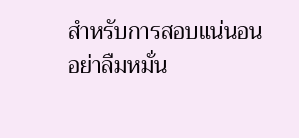สำหรับการสอบแน่นอน อย่าลืมหมั่น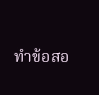ทำข้อสอ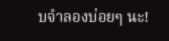บจำลองบ่อยๆ นะ!